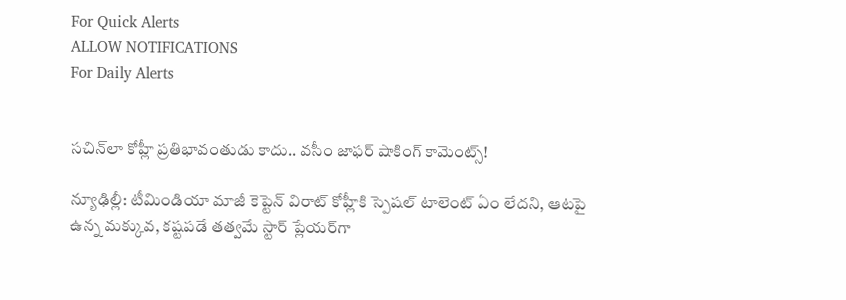For Quick Alerts
ALLOW NOTIFICATIONS
For Daily Alerts


సచిన్‌లా కోహ్లీ ప్రతిభావంతుడు కాదు.. వసీం జాఫర్ షాకింగ్ కామెంట్స్!

న్యూఢిల్లీ: టీమిండియా మాజీ కెప్టెన్ విరాట్ కోహ్లీకి స్పెషల్ టాలెంట్ ఏం లేదని, ఆటపై ఉన్న మక్కువ, కష్టపడే తత్వమే స్టార్ ప్లేయర్‌గా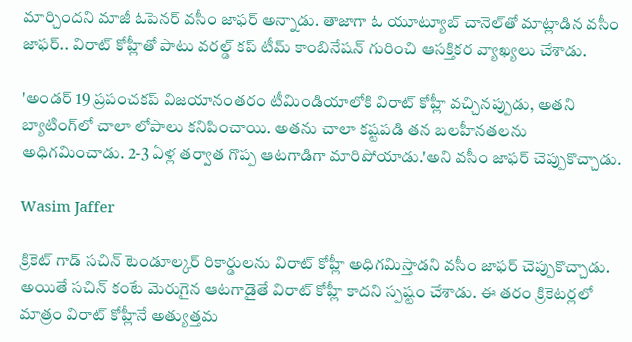మార్చిందని మాజీ ఓపెనర్ వసీం జాఫర్ అన్నాడు. తాజాగా ఓ యూట్యూబ్ చానెల్‌తో మాట్లాడిన వసీం జాఫర్.. విరాట్ కోహ్లీతో పాటు వరల్డ్ కప్ టీమ్ కాంబినేషన్ గురించి ఆసక్తికర వ్యాఖ్యలు చేశాడు.

'అండర్ 19 ప్రపంచకప్ విజయానంతరం టీమిండియాలోకి విరాట్ కోహ్లీ వచ్చినప్పుడు, అతని బ్యాటింగ్‌లో చాలా లోపాలు కనిపించాయి. అతను చాలా కష్టపడి తన బలహీనతలను అధిగమించాడు. 2-3 ఏళ్ల తర్వాత గొప్ప ఆటగాడిగా మారిపోయాడు.'అని వసీం జాఫర్ చెప్పుకొచ్చాడు.

Wasim Jaffer

క్రికెట్ గాడ్ సచిన్ టెండూల్కర్‌ రికార్డులను విరాట్ కోహ్లీ అధిగమిస్తాడని వసీం జాఫర్ చెప్పుకొచ్చాడు. అయితే సచిన్ కంటే మెరుగైన ఆటగాడైతే విరాట్ కోహ్లీ కాదని స్పష్టం చేశాడు. ఈ తరం క్రికెటర్లలో మాత్రం విరాట్ కోహ్లీనే అత్యుత్తమ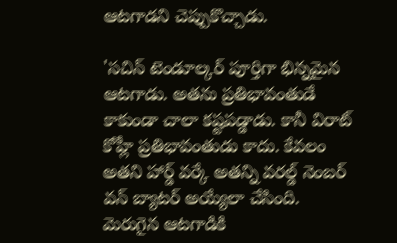ఆటగాడని చెప్పుకొచ్చాడు.

'సచిన్ టెండూల్కర్ పూర్తిగా భిన్నమైన ఆటగాడు. అతను ప్రతిభావంతుడే కాకుండా చాలా కష్టపడ్డాడు. కానీ విరాట్ కోహ్లీ ప్రతిభావంతుడు కాదు. కేవలం అతని హార్డ్ వర్కే అతన్ని వరల్డ్ నెంబర్ వన్ బ్యాటర్ అయ్యేలా చేసింది. మెరుగైన ఆటగాడికి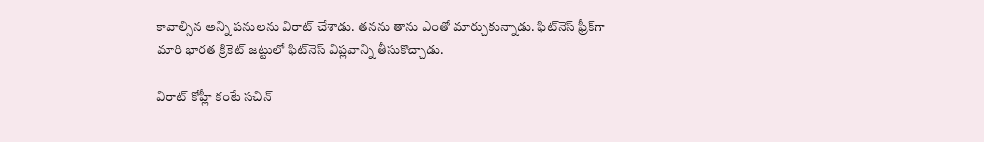కావాల్సిన అన్ని పనులను విరాట్ చేశాడు. తనను తాను ఎంతో మార్చుకున్నాడు. ఫిట్‌నెస్ ఫ్రీక్‌గా మారి భారత క్రికెట్ జట్టులో ఫిట్‌నెస్ విప్లవాన్ని తీసుకొచ్చాడు.

విరాట్ కోహ్లీ కంటే సచిన్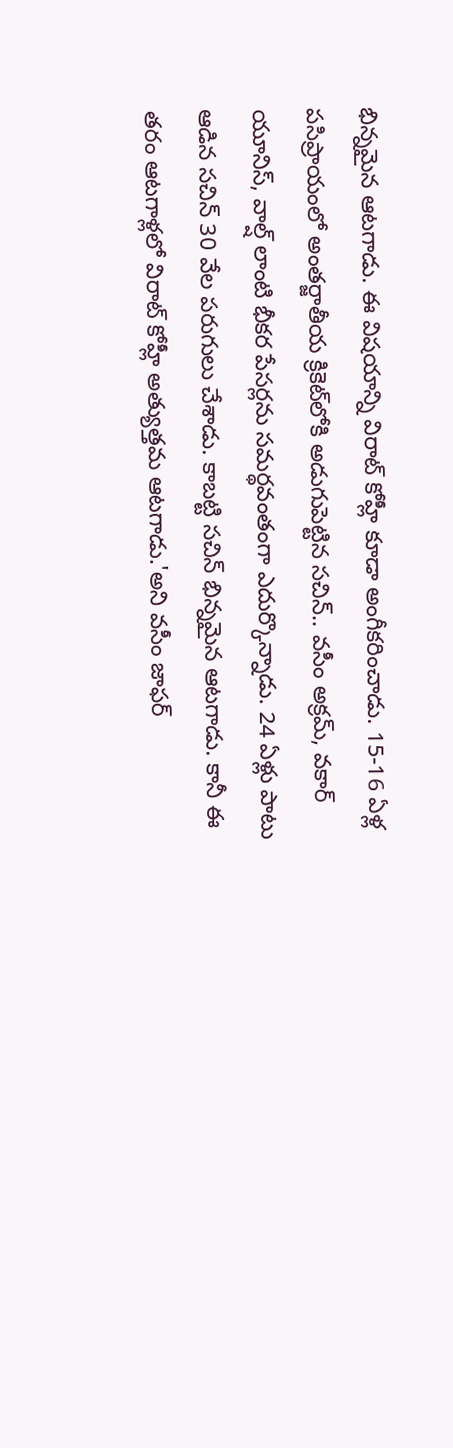భిన్నమైన ఆటగాడు. ఈ విషయాన్ని విరాట్ కోహ్లీ కూడా అంగీకరించాడు. 15-16 ఏళ్ల పసిప్రాయంలో అంతర్జాతీయ క్రికెట్‌లోకి అడుగుపెట్టిన సచిన్.. వసీం అక్రమ్, వకార్ యూనిస్, వాల్ష్ లాంటి భీకర పేసర్లను సమర్థవంతంగా ఎదుర్కొన్నాడు. 24 ఏళ్లు పాటు ఆడిన సచిన్ 30 వేల పరుగులు చేశాడు. కాబట్టి సచిన్ భిన్నమైన ఆటగాడు. కానీ ఈ తరం ఆటగాళ్లలో విరాట్ కోహ్లీ అత్యుత్తమ ఆటగాడు.'అని వసీం జాఫర్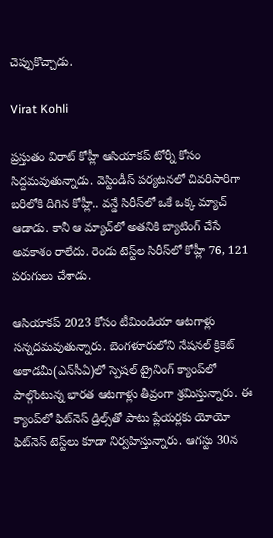చెప్పుకొచ్చాడు.

Virat Kohli

ప్రస్తుతం విరాట్ కోహ్లీ ఆసియాకప్ టోర్నీ కోసం సిద్దమవుతున్నాడు. వెస్టిండీస్ పర్యటనలో చివరిసారిగా బరిలోకి దిగిన కోహ్లీ.. వన్డే సిరీస్‌లో ఒకే ఒక్క మ్యాచ్ ఆడాడు. కానీ ఆ మ్యాచ్‌లో అతనికి బ్యాటింగ్ చేసే అవకాశం రాలేదు. రెండు టెస్ట్‌ల సిరీస్‌లో కోహ్లీ 76, 121 పరుగులు చేశాడు.

ఆసియాకప్ 2023 కోసం టీమిండియా ఆటగాళ్లు సన్నదమవుతున్నారు. బెంగళూరులోని నేషనల్ క్రికెట్ అకాడమీ(ఎన్‌సీఏ)లో స్పెషల్ ట్రైనింగ్ క్యాంప్‌లో పాల్గొంటున్న భారత ఆటగాళ్లు తీవ్రంగా శ్రమిస్తున్నారు. ఈ క్యాంప్‌లో ఫిట్‌నెస్ డ్రిల్స్‌తో పాటు ప్లేయర్లకు యోయో ఫిట్‌నెస్ టెస్ట్‌లు కూడా నిర్వహిస్తున్నారు. ఆగస్టు 30న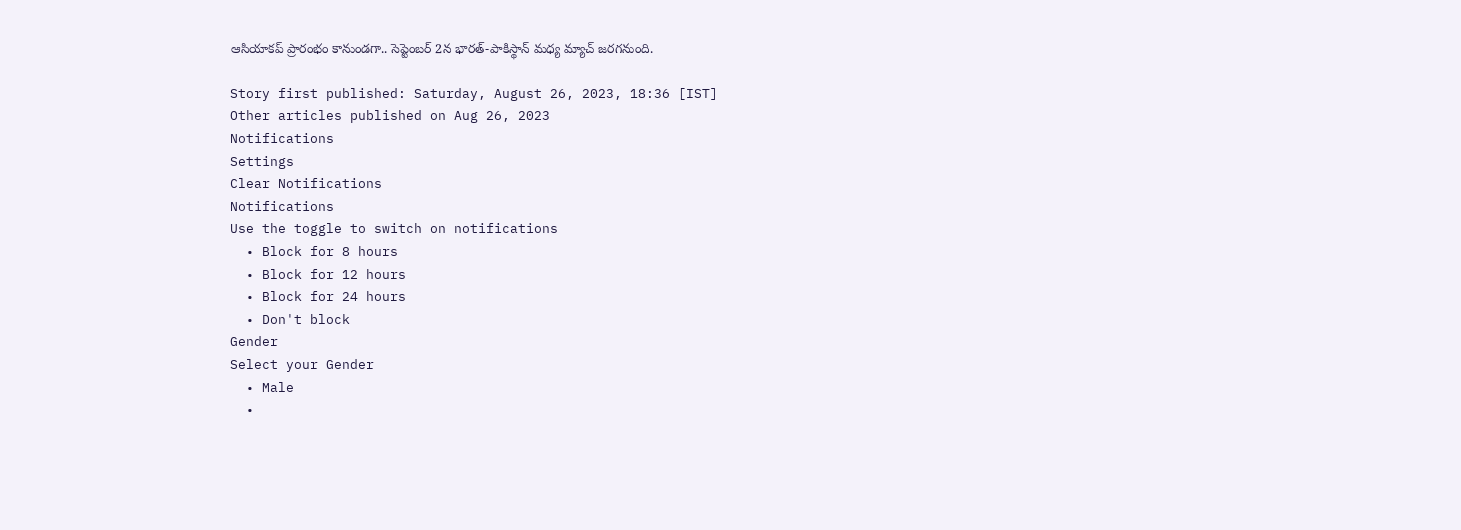ఆసియాకప్ ప్రారంభం కానుండగా.. సెప్టెంబర్ 2న భారత్-పాకిస్థాన్ మధ్య మ్యాచ్ జరగనుంది.

Story first published: Saturday, August 26, 2023, 18:36 [IST]
Other articles published on Aug 26, 2023
Notifications
Settings
Clear Notifications
Notifications
Use the toggle to switch on notifications
  • Block for 8 hours
  • Block for 12 hours
  • Block for 24 hours
  • Don't block
Gender
Select your Gender
  • Male
  •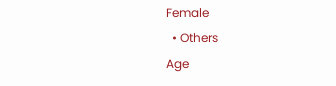Female
  • Others
Age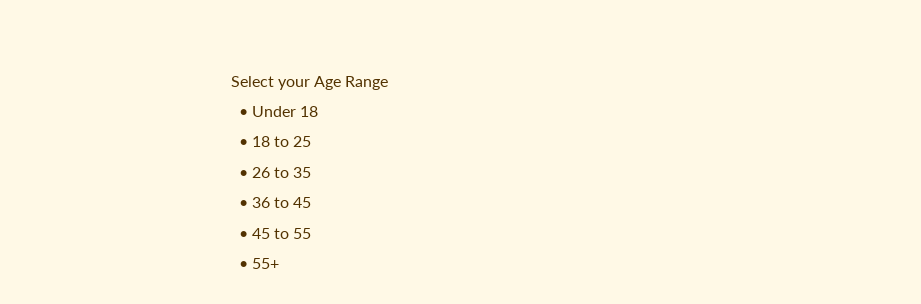Select your Age Range
  • Under 18
  • 18 to 25
  • 26 to 35
  • 36 to 45
  • 45 to 55
  • 55+